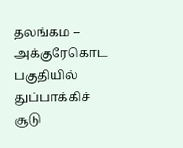தலங்கம – அக்குரேகொட பகுதியில் துப்பாக்கிச் சூடு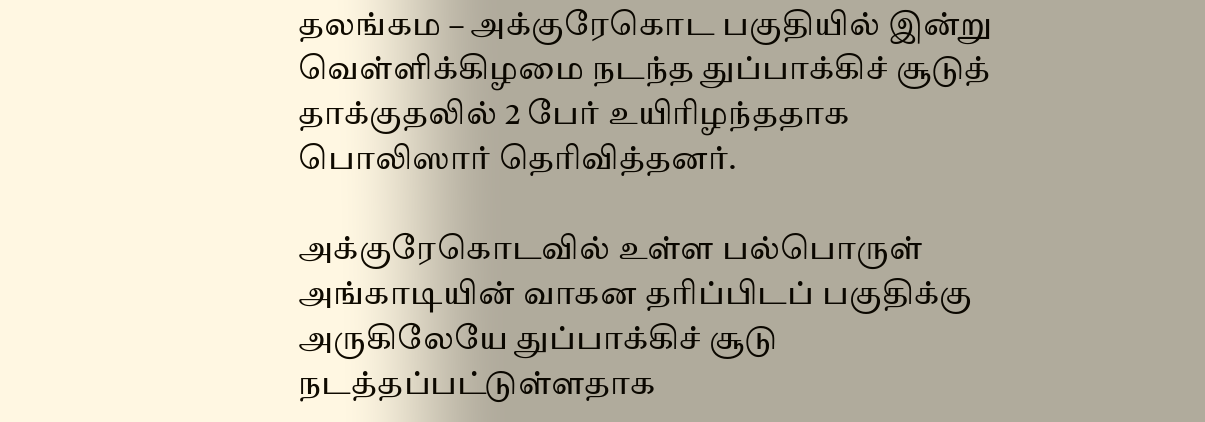தலங்கம – அக்குரேகொட பகுதியில் இன்று வெள்ளிக்கிழமை நடந்த துப்பாக்கிச் சூடுத் தாக்குதலில் 2 பேர் உயிரிழந்ததாக பொலிஸார் தெரிவித்தனர்.

அக்குரேகொடவில் உள்ள பல்பொருள் அங்காடியின் வாகன தரிப்பிடப் பகுதிக்கு அருகிலேயே துப்பாக்கிச் சூடு நடத்தப்பட்டுள்ளதாக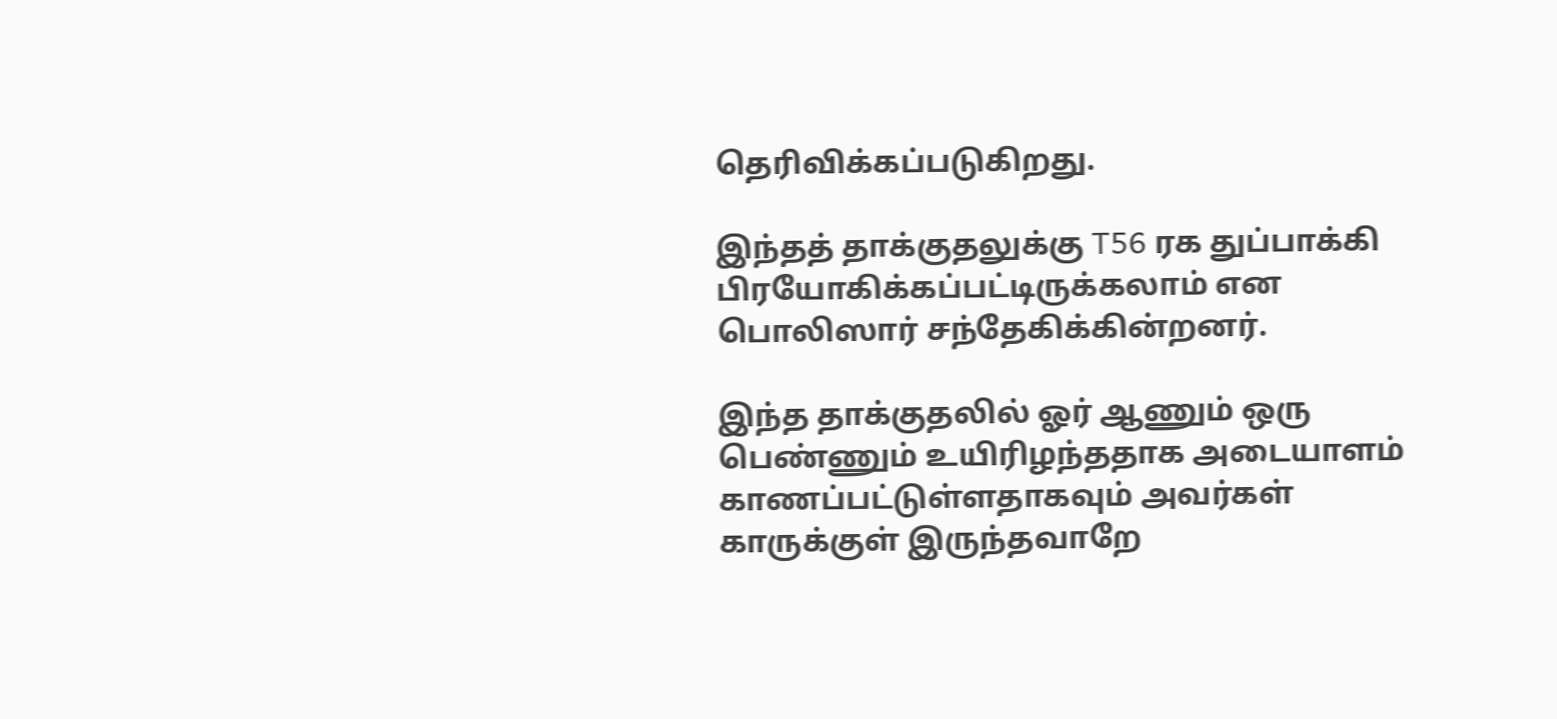தெரிவிக்கப்படுகிறது.

இந்தத் தாக்குதலுக்கு T56 ரக துப்பாக்கி பிரயோகிக்கப்பட்டிருக்கலாம் என பொலிஸார் சந்தேகிக்கின்றனர்.

இந்த தாக்குதலில் ஓர் ஆணும் ஒரு பெண்ணும் உயிரிழந்ததாக அடையாளம் காணப்பட்டுள்ளதாகவும் அவர்கள் காருக்குள் இருந்தவாறே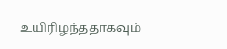உயிரிழந்ததாகவும்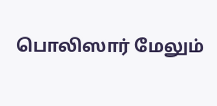பொலிஸார் மேலும்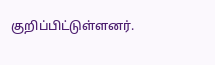குறிப்பிட்டுள்ளனர்.